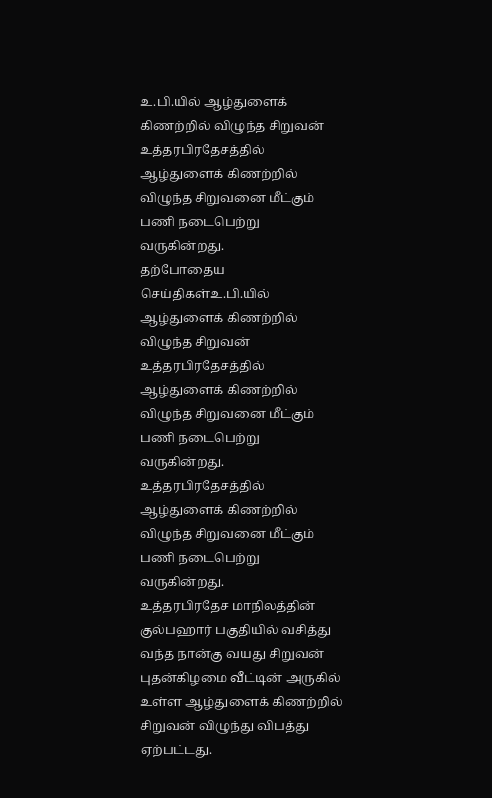உ.பி.யில் ஆழ்துளைக் கிணற்றில் விழுந்த சிறுவன்
உத்தரபிரதேசத்தில் ஆழ்துளைக் கிணற்றில் விழுந்த சிறுவனை மீட்கும் பணி நடைபெற்று வருகின்றது.
தற்போதைய செய்திகள்உ.பி.யில் ஆழ்துளைக் கிணற்றில் விழுந்த சிறுவன்
உத்தரபிரதேசத்தில் ஆழ்துளைக் கிணற்றில் விழுந்த சிறுவனை மீட்கும் பணி நடைபெற்று வருகின்றது.
உத்தரபிரதேசத்தில் ஆழ்துளைக் கிணற்றில் விழுந்த சிறுவனை மீட்கும் பணி நடைபெற்று வருகின்றது.
உத்தரபிரதேச மாநிலத்தின் குல்பஹார் பகுதியில் வசித்து வந்த நான்கு வயது சிறுவன் புதன்கிழமை வீட்டின் அருகில் உள்ள ஆழ்துளைக் கிணற்றில் சிறுவன் விழுந்து விபத்து ஏற்பட்டது.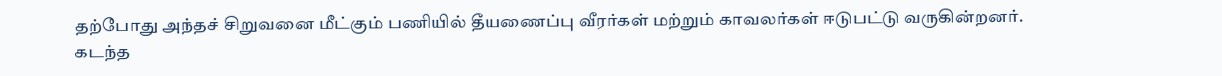தற்போது அந்தச் சிறுவனை மீட்கும் பணியில் தீயணைப்பு வீரர்கள் மற்றும் காவலர்கள் ஈடுபட்டு வருகின்றனர்.
கடந்த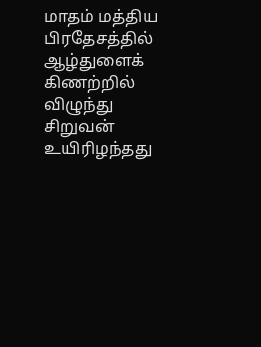மாதம் மத்திய பிரதேசத்தில் ஆழ்துளைக் கிணற்றில் விழுந்து சிறுவன் உயிரிழந்தது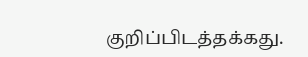குறிப்பிடத்தக்கது.